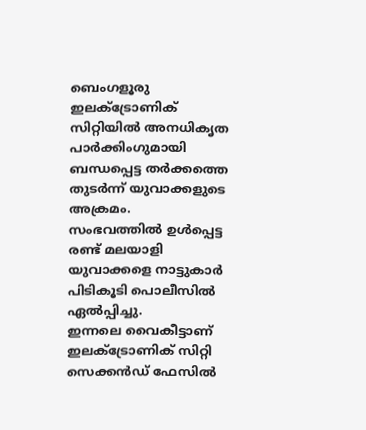ബെംഗളൂരു ഇലക്ട്രോണിക് സിറ്റിയിൽ അനധികൃത പാർക്കിംഗുമായി ബന്ധപ്പെട്ട തർക്കത്തെ തുടർന്ന് യുവാക്കളുടെ അക്രമം.
സംഭവത്തിൽ ഉൾപ്പെട്ട രണ്ട് മലയാളി യുവാക്കളെ നാട്ടുകാർ പിടികൂടി പൊലീസിൽ ഏൽപ്പിച്ചു.
ഇന്നലെ വൈകീട്ടാണ് ഇലക്ട്രോണിക് സിറ്റി സെക്കൻഡ് ഫേസിൽ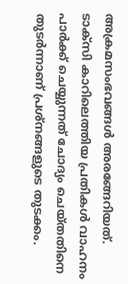അക്രമസംഭവങ്ങൾ അരങ്ങേറിയത്. ടാക്സി കാറിലെത്തിയ പ്രതികൾ വാഹനം പാർക്ക് ചെയ്യുന്നത് ചോദ്യം ചെയ്തതിനെ തുടർന്നാണ് പ്രശ്നങ്ങളുടെ തുടക്കം.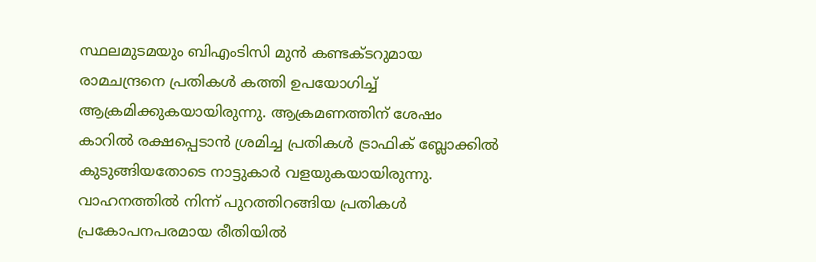സ്ഥലമുടമയും ബിഎംടിസി മുൻ കണ്ടക്ടറുമായ രാമചന്ദ്രനെ പ്രതികൾ കത്തി ഉപയോഗിച്ച് ആക്രമിക്കുകയായിരുന്നു. ആക്രമണത്തിന് ശേഷം കാറിൽ രക്ഷപ്പെടാൻ ശ്രമിച്ച പ്രതികൾ ട്രാഫിക് ബ്ലോക്കിൽ കുടുങ്ങിയതോടെ നാട്ടുകാർ വളയുകയായിരുന്നു.
വാഹനത്തിൽ നിന്ന് പുറത്തിറങ്ങിയ പ്രതികൾ പ്രകോപനപരമായ രീതിയിൽ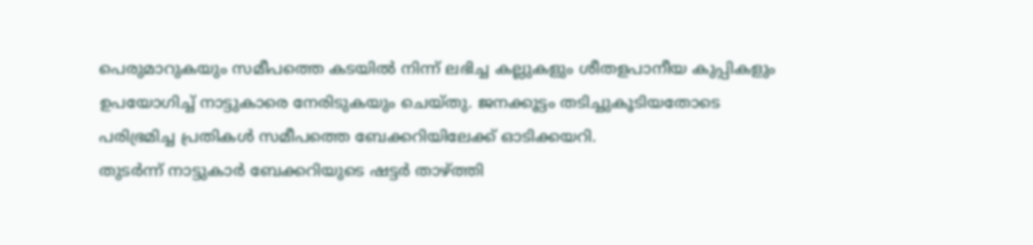പെരുമാറുകയും സമീപത്തെ കടയിൽ നിന്ന് ലഭിച്ച കല്ലുകളും ശീതളപാനീയ കുപ്പികളും ഉപയോഗിച്ച് നാട്ടുകാരെ നേരിടുകയും ചെയ്തു. ജനക്കൂട്ടം തടിച്ചുകൂടിയതോടെ പരിഭ്രമിച്ച പ്രതികൾ സമീപത്തെ ബേക്കറിയിലേക്ക് ഓടിക്കയറി.
തുടർന്ന് നാട്ടുകാർ ബേക്കറിയുടെ ഷട്ടർ താഴ്ത്തി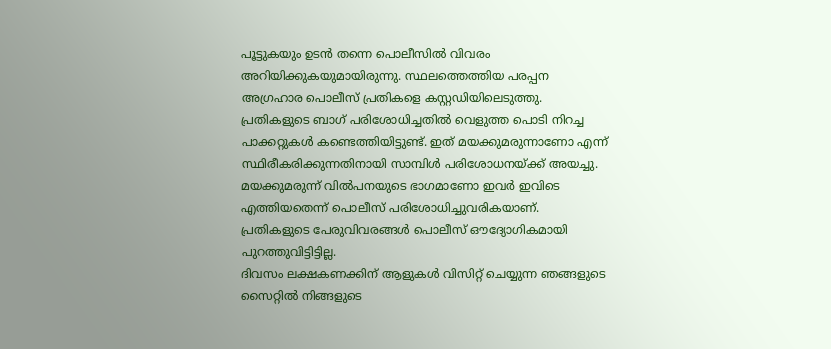പൂട്ടുകയും ഉടൻ തന്നെ പൊലീസിൽ വിവരം അറിയിക്കുകയുമായിരുന്നു. സ്ഥലത്തെത്തിയ പരപ്പന അഗ്രഹാര പൊലീസ് പ്രതികളെ കസ്റ്റഡിയിലെടുത്തു.
പ്രതികളുടെ ബാഗ് പരിശോധിച്ചതിൽ വെളുത്ത പൊടി നിറച്ച പാക്കറ്റുകൾ കണ്ടെത്തിയിട്ടുണ്ട്. ഇത് മയക്കുമരുന്നാണോ എന്ന് സ്ഥിരീകരിക്കുന്നതിനായി സാമ്പിൾ പരിശോധനയ്ക്ക് അയച്ചു.
മയക്കുമരുന്ന് വിൽപനയുടെ ഭാഗമാണോ ഇവർ ഇവിടെ എത്തിയതെന്ന് പൊലീസ് പരിശോധിച്ചുവരികയാണ്. പ്രതികളുടെ പേരുവിവരങ്ങൾ പൊലീസ് ഔദ്യോഗികമായി പുറത്തുവിട്ടിട്ടില്ല.
ദിവസം ലക്ഷകണക്കിന് ആളുകൾ വിസിറ്റ് ചെയ്യുന്ന ഞങ്ങളുടെ സൈറ്റിൽ നിങ്ങളുടെ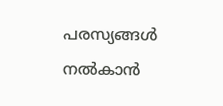പരസ്യങ്ങൾ നൽകാൻ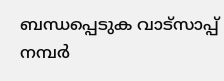ബന്ധപ്പെടുക വാട്സാപ്പ് നമ്പർ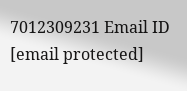7012309231 Email ID [email protected]